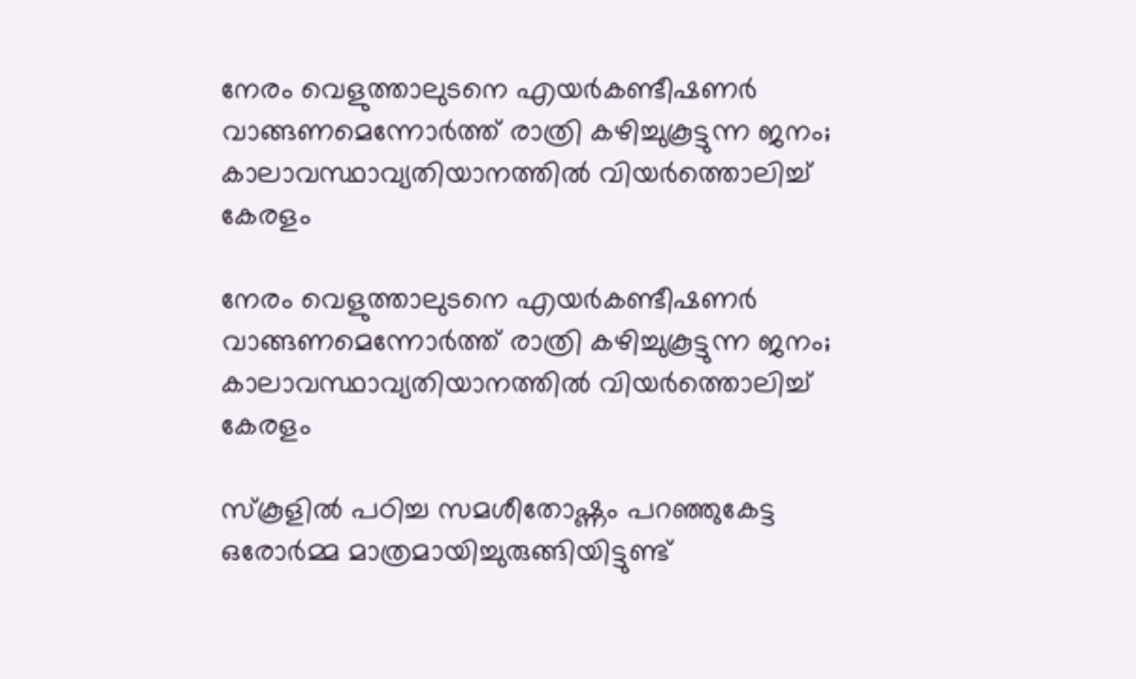നേരം വെളുത്താലുടനെ എയർകണ്ടീഷണർ വാങ്ങണമെന്നോർത്ത് രാത്രി കഴിച്ചുകൂട്ടുന്ന ജനം; കാലാവസ്ഥാവ്യതിയാനത്തിൽ വിയർത്തൊലിച്ച് കേരളം

നേരം വെളുത്താലുടനെ എയർകണ്ടീഷണർ വാങ്ങണമെന്നോർത്ത് രാത്രി കഴിച്ചുകൂട്ടുന്ന ജനം; കാലാവസ്ഥാവ്യതിയാനത്തിൽ വിയർത്തൊലിച്ച് കേരളം

സ്‌കൂളിൽ പഠിച്ച സമശീതോഷ്ണം പറഞ്ഞുകേട്ട ഒരോർമ്മ മാത്രമായിച്ചുരുങ്ങിയിട്ടുണ്ട്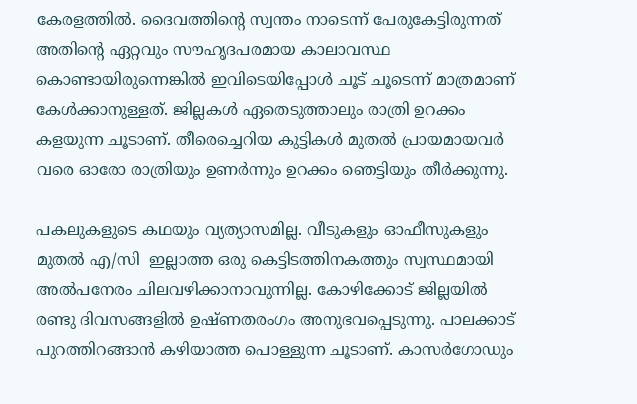കേരളത്തിൽ. ദൈവത്തിന്റെ സ്വന്തം നാടെന്ന് പേരുകേട്ടിരുന്നത് അതിന്റെ ഏറ്റവും സൗഹൃദപരമായ കാലാവസ്ഥ കൊണ്ടായിരുന്നെങ്കിൽ ഇവിടെയിപ്പോൾ ചൂട് ചൂടെന്ന് മാത്രമാണ് കേൾക്കാനുള്ളത്. ജില്ലകൾ ഏതെടുത്താലും രാത്രി ഉറക്കം കളയുന്ന ചൂടാണ്. തീരെച്ചെറിയ കുട്ടികൾ മുതൽ പ്രായമായവർ വരെ ഓരോ രാത്രിയും ഉണർന്നും ഉറക്കം ഞെട്ടിയും തീർക്കുന്നു.

പകലുകളുടെ കഥയും വ്യത്യാസമില്ല. വീടുകളും ഓഫീസുകളും മുതൽ എ/സി  ഇല്ലാത്ത ഒരു കെട്ടിടത്തിനകത്തും സ്വസ്ഥമായി അൽപനേരം ചിലവഴിക്കാനാവുന്നില്ല. കോഴിക്കോട് ജില്ലയിൽ രണ്ടു ദിവസങ്ങളിൽ ഉഷ്‌ണതരംഗം അനുഭവപ്പെടുന്നു. പാലക്കാട് പുറത്തിറങ്ങാൻ കഴിയാത്ത പൊള്ളുന്ന ചൂടാണ്. കാസർഗോഡും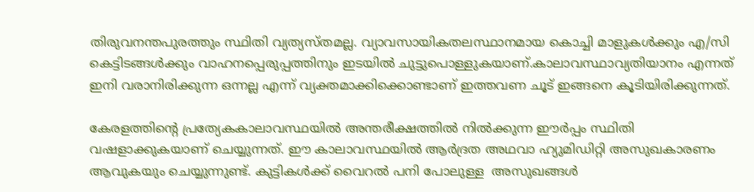തിരുവനന്തപുരത്തും സ്ഥിതി വ്യത്യസ്തമല്ല. വ്യാവസായികതലസ്ഥാനമായ കൊച്ചി മാളുകൾക്കും എ/സി കെട്ടിടങ്ങൾക്കും വാഹനപ്പെരുപ്പത്തിനും ഇടയിൽ ചുട്ടുപൊള്ളുകയാണ്.കാലാവസ്ഥാവ്യതിയാനം എന്നത് ഇനി വരാനിരിക്കുന്ന ഒന്നല്ല എന്ന് വ്യക്തമാക്കിക്കൊണ്ടാണ് ഇത്തവണ ചൂട് ഇങ്ങനെ കൂടിയിരിക്കുന്നത്.

കേരളത്തിന്റെ പ്രത്യേകകാലാവസ്ഥയിൽ അന്തരീക്ഷത്തിൽ നിൽക്കുന്ന ഈർപ്പം സ്ഥിതി വഷളാക്കുകയാണ് ചെയ്യുന്നത്. ഈ കാലാവസ്ഥയിൽ ആർദ്രത അഥവാ ഹ്യുമിഡിറ്റി അസുഖകാരണം ആവുകയും ചെയ്യുന്നുണ്ട്. കുട്ടികൾക്ക് വൈറൽ പനി പോലുള്ള  അസുഖങ്ങൾ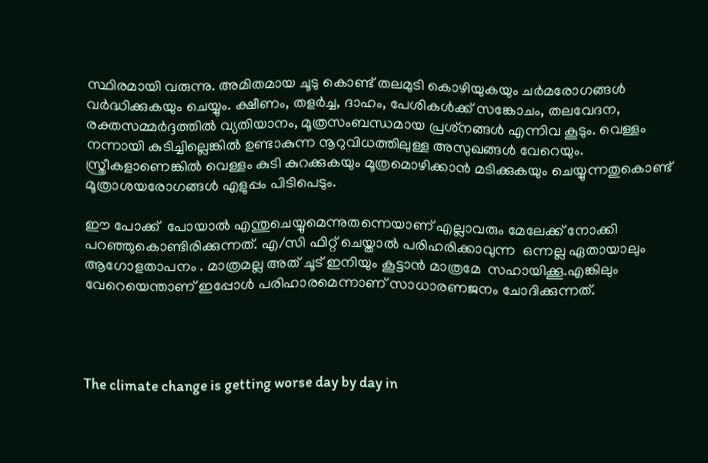സ്ഥിരമായി വരുന്നു. അമിതമായ ചൂടു കൊണ്ട് തലമുടി കൊഴിയുകയും ചർമരോഗങ്ങൾ വർദ്ധിക്കുകയും ചെയ്യും. ക്ഷീണം, തളര്‍ച്ച, ദാഹം, പേശികള്‍ക്ക് സങ്കോചം, തലവേദന, രക്തസമ്മര്‍ദ്ദത്തില്‍ വ്യതിയാനം, മൂത്രസംബന്ധമായ പ്രശ്‌നങ്ങള്‍ എന്നിവ കൂടും. വെള്ളം നന്നായി കുടിച്ചില്ലെങ്കിൽ ഉണ്ടാകുന്ന നൂറുവിധത്തിലുള്ള അസുഖങ്ങൾ വേറെയും. സ്ത്രീകളാണെങ്കിൽ വെള്ളം കുടി കുറക്കുകയും മൂത്രമൊഴിക്കാൻ മടിക്കുകയും ചെയ്യുന്നതുകൊണ്ട് മൂത്രാശയരോഗങ്ങൾ എളുപ്പം പിടിപെടും.

ഈ പോക്ക്  പോയാൽ എന്തുചെയ്യുമെന്നുതന്നെയാണ് എല്ലാവരും മേലേക്ക് നോക്കി പറഞ്ഞുകൊണ്ടിരിക്കുന്നത്. എ/സി ഫിറ്റ് ചെയ്താൽ പരിഹരിക്കാവുന്ന  ഒന്നല്ല ഏതായാലും ആഗോളതാപനം . മാത്രമല്ല അത് ചൂട് ഇനിയും കൂട്ടാൻ മാത്രമേ  സഹായിക്കൂ.എങ്കിലും വേറെയെന്താണ് ഇപ്പോൾ പരിഹാരമെന്നാണ് സാധാരണജനം ചോദിക്കുന്നത്.




The climate change is getting worse day by day in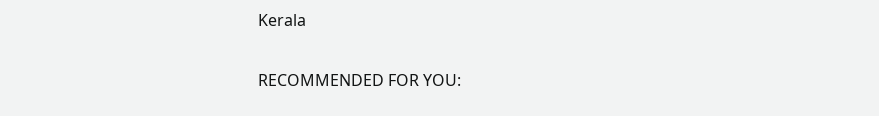Kerala

RECOMMENDED FOR YOU: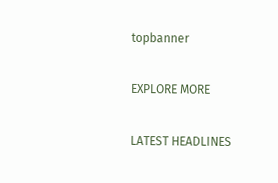topbanner

EXPLORE MORE

LATEST HEADLINES